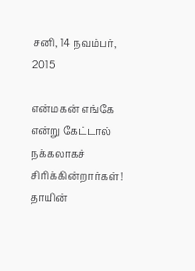சனி, 14 நவம்பர், 2015

என்மகன் எங்கே என்று கேட்டால் நக்கலாகச் சிரிக்கின்றார்கள்! தாயின்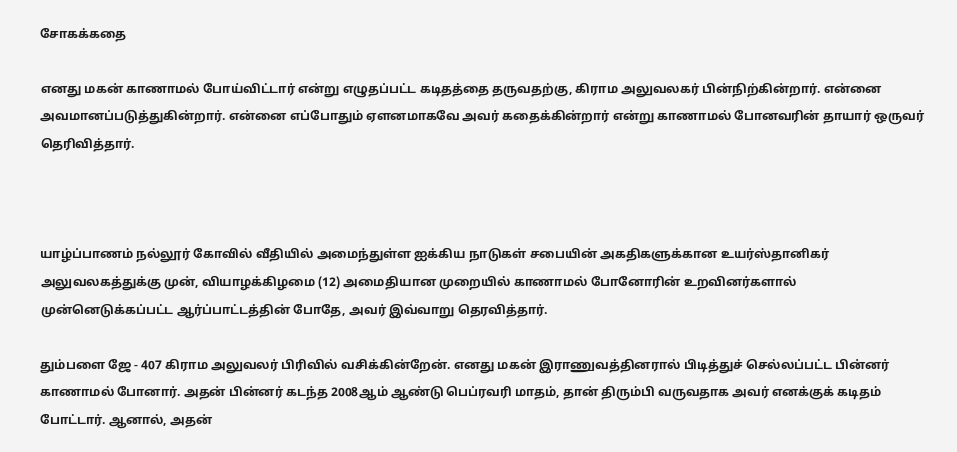சோகக்கதை

எனது மகன் காணாமல் போய்விட்டார் என்று எழுதப்பட்ட கடிதத்தை தருவதற்கு, கிராம அலுவலகர் பின்நிற்கின்றார். என்னை அவமானப்படுத்துகின்றார். என்னை எப்போதும் ஏளனமாகவே அவர் கதைக்கின்றார் என்று காணாமல் போனவரின் தாயார் ஒருவர் தெரிவித்தார்.



யாழ்ப்பாணம் நல்லூர் கோவில் வீதியில் அமைந்துள்ள ஐக்கிய நாடுகள் சபையின் அகதிகளுக்கான உயர்ஸ்தானிகர் அலுவலகத்துக்கு முன், வியாழக்கிழமை (12) அமைதியான முறையில் காணாமல் போனோரின் உறவினர்களால் முன்னெடுக்கப்பட்ட ஆர்ப்பாட்டத்தின் போதே, அவர் இவ்வாறு தெரவித்தார்.

தும்பளை ஜே - 407 கிராம அலுவலர் பிரிவில் வசிக்கின்றேன். எனது மகன் இராணுவத்தினரால் பிடித்துச் செல்லப்பட்ட பின்னர் காணாமல் போனார். அதன் பின்னர் கடந்த 2008ஆம் ஆண்டு பெப்ரவரி மாதம், தான் திரும்பி வருவதாக அவர் எனக்குக் கடிதம் போட்டார். ஆனால், அதன்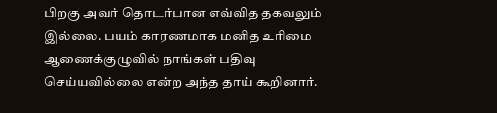பிறகு அவர் தொடர்பான எவ்வித தகவலும் இல்லை. பயம் காரணமாக மனித உரிமை ஆணைக்குழுவில் நாங்கள் பதிவு செய்யவில்லை என்ற அந்த தாய் கூறினார்.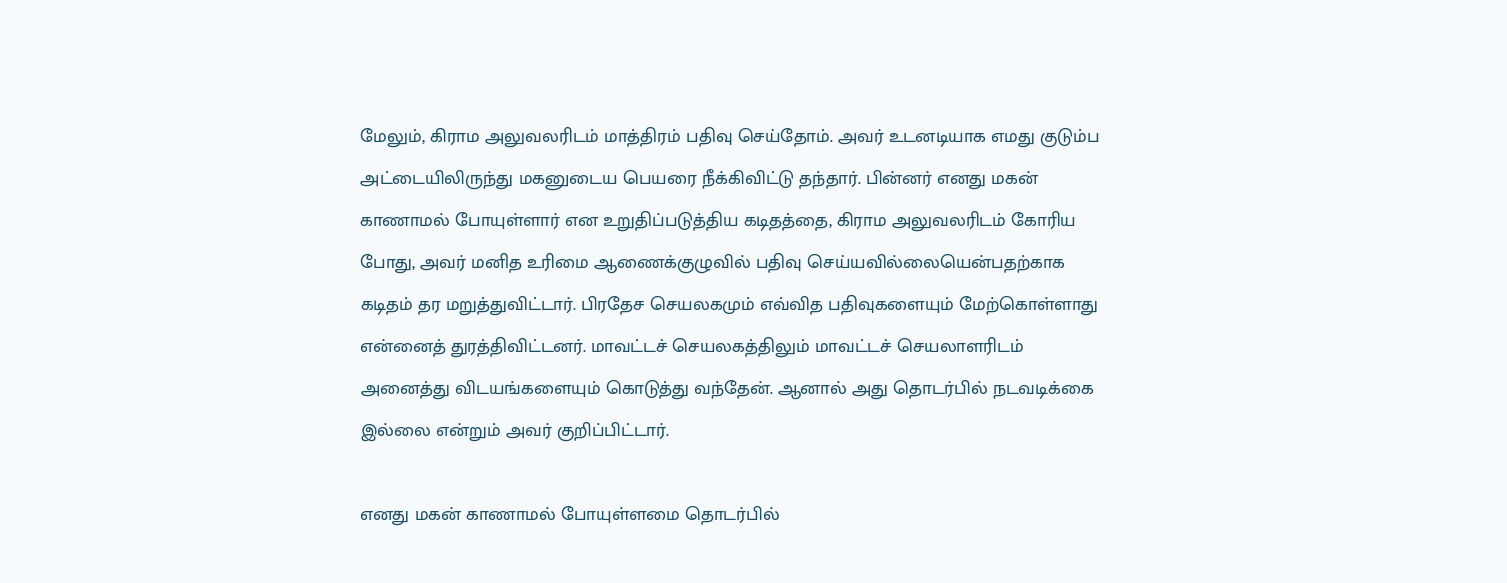மேலும், கிராம அலுவலரிடம் மாத்திரம் பதிவு செய்தோம். அவர் உடனடியாக எமது குடும்ப அட்டையிலிருந்து மகனுடைய பெயரை நீக்கிவிட்டு தந்தார். பின்னர் எனது மகன் காணாமல் போயுள்ளார் என உறுதிப்படுத்திய கடிதத்தை, கிராம அலுவலரிடம் கோரிய போது, அவர் மனித உரிமை ஆணைக்குழுவில் பதிவு செய்யவில்லையென்பதற்காக கடிதம் தர மறுத்துவிட்டார். பிரதேச செயலகமும் எவ்வித பதிவுகளையும் மேற்கொள்ளாது என்னைத் துரத்திவிட்டனர். மாவட்டச் செயலகத்திலும் மாவட்டச் செயலாளரிடம் அனைத்து விடயங்களையும் கொடுத்து வந்தேன். ஆனால் அது தொடர்பில் நடவடிக்கை இல்லை என்றும் அவர் குறிப்பிட்டார்.

எனது மகன் காணாமல் போயுள்ளமை தொடர்பில்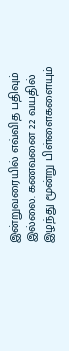இன்றுவரையில் எவ்வித பதிவும் இல்லை. கணவனை 22 வயதில் இழந்து மூன்று பிள்ளைகளையும்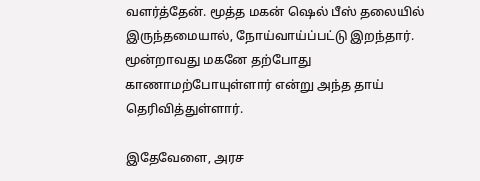வளர்த்தேன். மூத்த மகன் ஷெல் பீஸ் தலையில் இருந்தமையால், நோய்வாய்ப்பட்டு இறந்தார். மூன்றாவது மகனே தற்போது காணாமற்போயுள்ளார் என்று அந்த தாய் தெரிவித்துள்ளார்.

இதேவேளை, அரச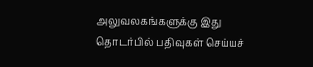அலுவலகங்களுக்கு இது தொடர்பில் பதிவுகள் செய்யச்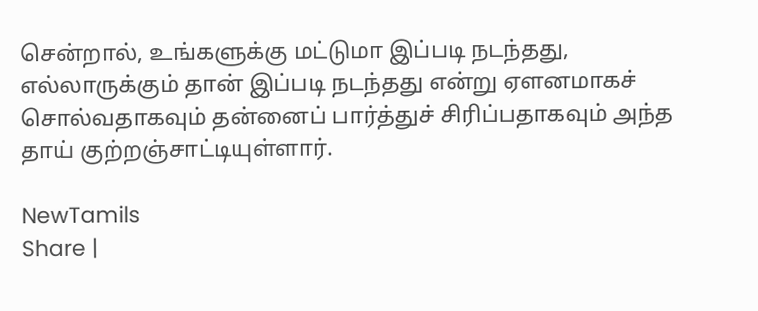சென்றால், உங்களுக்கு மட்டுமா இப்படி நடந்தது, எல்லாருக்கும் தான் இப்படி நடந்தது என்று ஏளனமாகச் சொல்வதாகவும் தன்னைப் பார்த்துச் சிரிப்பதாகவும் அந்த தாய் குற்றஞ்சாட்டியுள்ளார்.

NewTamils
Share |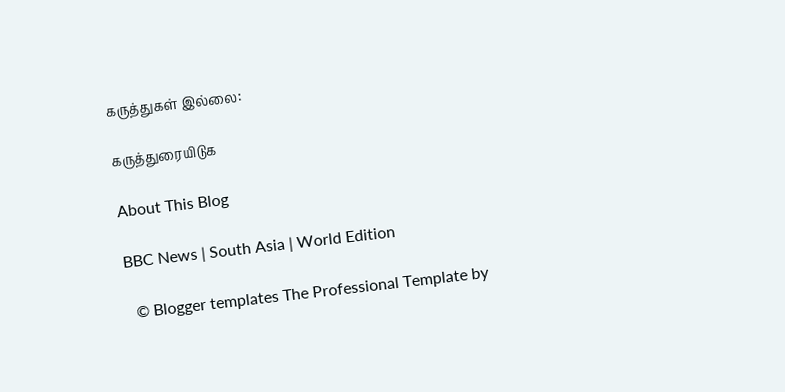கருத்துகள் இல்லை:

கருத்துரையிடுக

About This Blog

BBC News | South Asia | World Edition

  © Blogger templates The Professional Template by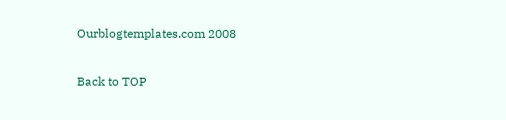Ourblogtemplates.com 2008

Back to TOP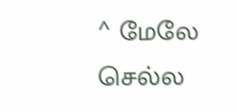^ மேலே செல்ல